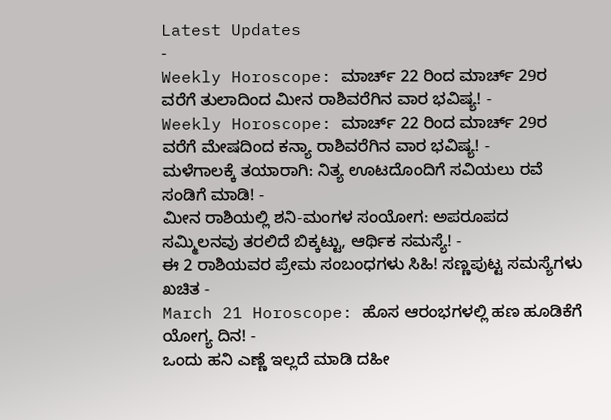Latest Updates
-
Weekly Horoscope: ಮಾರ್ಚ್ 22 ರಿಂದ ಮಾರ್ಚ್ 29ರ ವರೆಗೆ ತುಲಾದಿಂದ ಮೀನ ರಾಶಿವರೆಗಿನ ವಾರ ಭವಿಷ್ಯ! -
Weekly Horoscope: ಮಾರ್ಚ್ 22 ರಿಂದ ಮಾರ್ಚ್ 29ರ ವರೆಗೆ ಮೇಷದಿಂದ ಕನ್ಯಾ ರಾಶಿವರೆಗಿನ ವಾರ ಭವಿಷ್ಯ! -
ಮಳೆಗಾಲಕ್ಕೆ ತಯಾರಾಗಿ: ನಿತ್ಯ ಊಟದೊಂದಿಗೆ ಸವಿಯಲು ರವೆ ಸಂಡಿಗೆ ಮಾಡಿ! -
ಮೀನ ರಾಶಿಯಲ್ಲಿ ಶನಿ-ಮಂಗಳ ಸಂಯೋಗ: ಅಪರೂಪದ ಸಮ್ಮಿಲನವು ತರಲಿದೆ ಬಿಕ್ಕಟ್ಟು, ಆರ್ಥಿಕ ಸಮಸ್ಯೆ! -
ಈ 2 ರಾಶಿಯವರ ಪ್ರೇಮ ಸಂಬಂಧಗಳು ಸಿಹಿ! ಸಣ್ಣಪುಟ್ಟ ಸಮಸ್ಯೆಗಳು ಖಚಿತ -
March 21 Horoscope: ಹೊಸ ಆರಂಭಗಳಲ್ಲಿ ಹಣ ಹೂಡಿಕೆಗೆ ಯೋಗ್ಯ ದಿನ! -
ಒಂದು ಹನಿ ಎಣ್ಣೆ ಇಲ್ಲದೆ ಮಾಡಿ ದಹೀ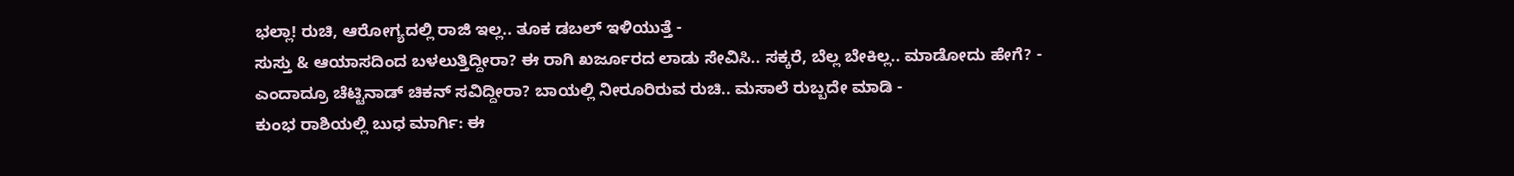ಭಲ್ಲಾ! ರುಚಿ, ಆರೋಗ್ಯದಲ್ಲಿ ರಾಜಿ ಇಲ್ಲ.. ತೂಕ ಡಬಲ್ ಇಳಿಯುತ್ತೆ -
ಸುಸ್ತು & ಆಯಾಸದಿಂದ ಬಳಲುತ್ತಿದ್ದೀರಾ? ಈ ರಾಗಿ ಖರ್ಜೂರದ ಲಾಡು ಸೇವಿಸಿ.. ಸಕ್ಕರೆ, ಬೆಲ್ಲ ಬೇಕಿಲ್ಲ.. ಮಾಡೋದು ಹೇಗೆ? -
ಎಂದಾದ್ರೂ ಚೆಟ್ಟಿನಾಡ್ ಚಿಕನ್ ಸವಿದ್ದೀರಾ? ಬಾಯಲ್ಲಿ ನೀರೂರಿರುವ ರುಚಿ.. ಮಸಾಲೆ ರುಬ್ಬದೇ ಮಾಡಿ -
ಕುಂಭ ರಾಶಿಯಲ್ಲಿ ಬುಧ ಮಾರ್ಗಿ: ಈ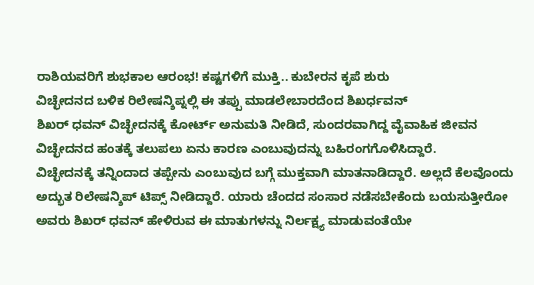ರಾಶಿಯವರಿಗೆ ಶುಭಕಾಲ ಆರಂಭ! ಕಷ್ಟಗಳಿಗೆ ಮುಕ್ತಿ.. ಕುಬೇರನ ಕೃಪೆ ಶುರು
ವಿಚ್ಛೇದನದ ಬಳಿಕ ರಿಲೇಷನ್ಶಿಪ್ನಲ್ಲಿ ಈ ತಪ್ಪು ಮಾಡಲೇಬಾರದೆಂದ ಶಿಖರ್ಧವನ್
ಶಿಖರ್ ಧವನ್ ವಿಚ್ಛೇದನಕ್ಕೆ ಕೋರ್ಟ್ ಅನುಮತಿ ನೀಡಿದೆ, ಸುಂದರವಾಗಿದ್ದ ವೈವಾಹಿಕ ಜೀವನ ವಿಚ್ಛೇದನದ ಹಂತಕ್ಕೆ ತಲುಪಲು ಏನು ಕಾರಣ ಎಂಬುವುದನ್ನು ಬಹಿರಂಗಗೊಳಿಸಿದ್ದಾರೆ.
ವಿಚ್ಛೇದನಕ್ಕೆ ತನ್ನಿಂದಾದ ತಪ್ಪೇನು ಎಂಬುವುದ ಬಗ್ಗೆ ಮುಕ್ತವಾಗಿ ಮಾತನಾಡಿದ್ದಾರೆ. ಅಲ್ಲದೆ ಕೆಲವೊಂದು ಅದ್ಭುತ ರಿಲೇಷನ್ಶಿಪ್ ಟಿಪ್ಸ್ ನೀಡಿದ್ದಾರೆ. ಯಾರು ಚೆಂದದ ಸಂಸಾರ ನಡೆಸಬೇಕೆಂದು ಬಯಸುತ್ತೀರೋ ಅವರು ಶಿಖರ್ ಧವನ್ ಹೇಳಿರುವ ಈ ಮಾತುಗಳನ್ನು ನಿರ್ಲಕ್ಷ್ಯ ಮಾಡುವಂತೆಯೇ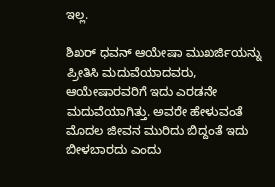ಇಲ್ಲ.

ಶಿಖರ್ ಧವನ್ ಆಯೇಷಾ ಮುಖರ್ಜಿಯನ್ನು ಪ್ರೀತಿಸಿ ಮದುವೆಯಾದವರು, ಆಯೇಷಾರವರಿಗೆ ಇದು ಎರಡನೇ ಮದುವೆಯಾಗಿತ್ತು. ಅವರೇ ಹೇಳುವಂತೆ ಮೊದಲ ಜೀವನ ಮುರಿದು ಬಿದ್ದಂತೆ ಇದು ಬೀಳಬಾರದು ಎಂದು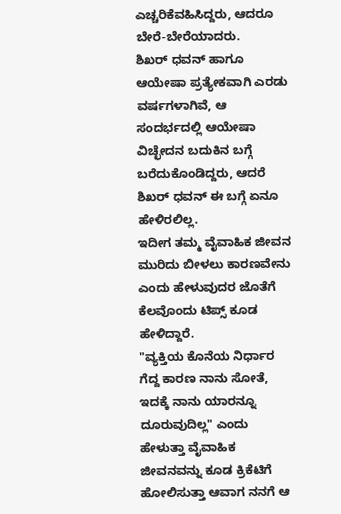ಎಚ್ಚರಿಕೆವಹಿಸಿದ್ದರು, ಆದರೂ ಬೇರೆ-ಬೇರೆಯಾದರು.
ಶಿಖರ್ ಧವನ್ ಹಾಗೂ ಆಯೇಷಾ ಪ್ರತ್ಯೇಕವಾಗಿ ಎರಡು ವರ್ಷಗಳಾಗಿವೆ, ಆ ಸಂದರ್ಭದಲ್ಲಿ ಆಯೇಷಾ ವಿಚ್ಛೇದನ ಬದುಕಿನ ಬಗ್ಗೆ ಬರೆದುಕೊಂಡಿದ್ದರು, ಆದರೆ ಶಿಖರ್ ಧವನ್ ಈ ಬಗ್ಗೆ ಏನೂ ಹೇಳಿರಲಿಲ್ಲ.
ಇದೀಗ ತಮ್ಮ ವೈವಾಹಿಕ ಜೀವನ ಮುರಿದು ಬೀಳಲು ಕಾರಣವೇನು ಎಂದು ಹೇಳುವುದರ ಜೊತೆಗೆ ಕೆಲವೊಂದು ಟಿಪ್ಸ್ ಕೂಡ ಹೇಳಿದ್ದಾರೆ.
"ವ್ಯಕ್ತಿಯ ಕೊನೆಯ ನಿರ್ಧಾರ ಗೆದ್ದ ಕಾರಣ ನಾನು ಸೋತೆ, ಇದಕ್ಕೆ ನಾನು ಯಾರನ್ನೂ ದೂರುವುದಿಲ್ಲ" ಎಂದು ಹೇಳುತ್ತಾ ವೈವಾಹಿಕ ಜೀವನವನ್ನು ಕೂಡ ಕ್ರಿಕೆಟಿಗೆ ಹೋಲಿಸುತ್ತಾ ಆವಾಗ ನನಗೆ ಆ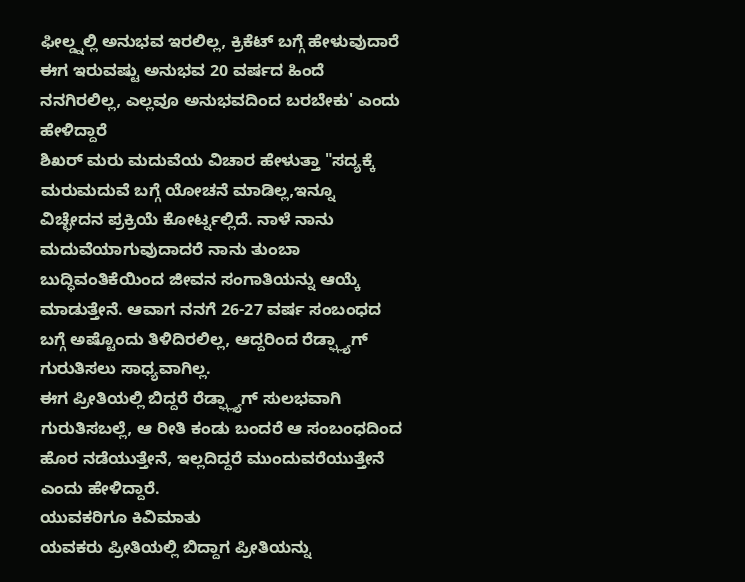ಫೀಲ್ಡ್ನಲ್ಲಿ ಅನುಭವ ಇರಲಿಲ್ಲ, ಕ್ರಿಕೆಟ್ ಬಗ್ಗೆ ಹೇಳುವುದಾರೆ ಈಗ ಇರುವಷ್ಟು ಅನುಭವ 20 ವರ್ಷದ ಹಿಂದೆ ನನಗಿರಲಿಲ್ಲ, ಎಲ್ಲವೂ ಅನುಭವದಿಂದ ಬರಬೇಕು' ಎಂದು ಹೇಳಿದ್ದಾರೆ
ಶಿಖರ್ ಮರು ಮದುವೆಯ ವಿಚಾರ ಹೇಳುತ್ತಾ "ಸದ್ಯಕ್ಕೆ ಮರುಮದುವೆ ಬಗ್ಗೆ ಯೋಚನೆ ಮಾಡಿಲ್ಲ,ಇನ್ನೂ ವಿಚ್ಛೇದನ ಪ್ರಕ್ರಿಯೆ ಕೋರ್ಟ್ನಲ್ಲಿದೆ. ನಾಳೆ ನಾನು ಮದುವೆಯಾಗುವುದಾದರೆ ನಾನು ತುಂಬಾ ಬುದ್ಧಿವಂತಿಕೆಯಿಂದ ಜೀವನ ಸಂಗಾತಿಯನ್ನು ಆಯ್ಕೆ ಮಾಡುತ್ತೇನೆ. ಆವಾಗ ನನಗೆ 26-27 ವರ್ಷ ಸಂಬಂಧದ ಬಗ್ಗೆ ಅಷ್ಟೊಂದು ತಿಳಿದಿರಲಿಲ್ಲ, ಆದ್ದರಿಂದ ರೆಡ್ಫ್ಲ್ಯಾಗ್ ಗುರುತಿಸಲು ಸಾಧ್ಯವಾಗಿಲ್ಲ.
ಈಗ ಪ್ರೀತಿಯಲ್ಲಿ ಬಿದ್ದರೆ ರೆಡ್ಫ್ಲ್ಯಾಗ್ ಸುಲಭವಾಗಿ ಗುರುತಿಸಬಲ್ಲೆ, ಆ ರೀತಿ ಕಂಡು ಬಂದರೆ ಆ ಸಂಬಂಧದಿಂದ ಹೊರ ನಡೆಯುತ್ತೇನೆ, ಇಲ್ಲದಿದ್ದರೆ ಮುಂದುವರೆಯುತ್ತೇನೆ ಎಂದು ಹೇಳಿದ್ದಾರೆ.
ಯುವಕರಿಗೂ ಕಿವಿಮಾತು
ಯವಕರು ಪ್ರೀತಿಯಲ್ಲಿ ಬಿದ್ದಾಗ ಪ್ರೀತಿಯನ್ನು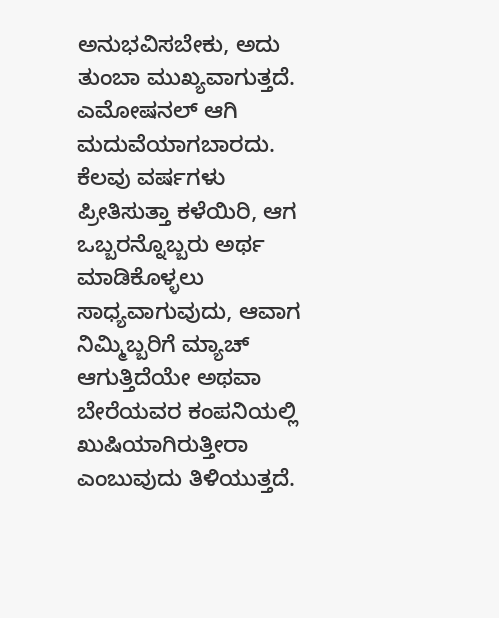ಅನುಭವಿಸಬೇಕು, ಅದು ತುಂಬಾ ಮುಖ್ಯವಾಗುತ್ತದೆ. ಎಮೋಷನಲ್ ಆಗಿ ಮದುವೆಯಾಗಬಾರದು. ಕೆಲವು ವರ್ಷಗಳು ಪ್ರೀತಿಸುತ್ತಾ ಕಳೆಯಿರಿ, ಆಗ ಒಬ್ಬರನ್ನೊಬ್ಬರು ಅರ್ಥ ಮಾಡಿಕೊಳ್ಳಲು ಸಾಧ್ಯವಾಗುವುದು, ಆವಾಗ ನಿಮ್ಮಿಬ್ಬರಿಗೆ ಮ್ಯಾಚ್ ಆಗುತ್ತಿದೆಯೇ ಅಥವಾ ಬೇರೆಯವರ ಕಂಪನಿಯಲ್ಲಿ ಖುಷಿಯಾಗಿರುತ್ತೀರಾ ಎಂಬುವುದು ತಿಳಿಯುತ್ತದೆ.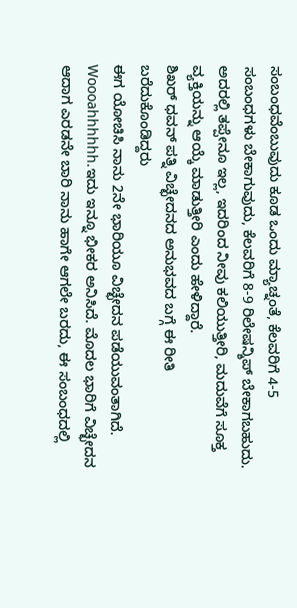ಸಂಬಂಧವೆಂಬುವುದು ಕೂಡ ಒಂದು ಮ್ಯಾಚ್ನಂತೆ, ಕೆಲವರಿಗೆ 4-5 ಸಂಬಂಧಗಳು ಬೇಕಾಗುವುದು, ಕೆಲವರಿಗೆ 8-9 ರಿಲೇಷನ್ಶಿಪ್ ಬೇಕಾಗಬಹುದು. ಅದರಲ್ಲಿ ತಪ್ಪೇನೂ ಇಲ್ಲ, ಇದರಿಂದ ನೀವು ಕಲಿಯುತ್ತೀರಿ, ಮದುವೆಗೆ ಸೂಕ್ತ ವ್ಯಕ್ತಿಯನ್ನು ಆಯ್ಕೆ ಮಾಡುತ್ತೀರಿ ಎಂದು ಹೇಳಿದ್ದಾರೆ.
ಶಿಖರ್ ಧವನ್ ಪತ್ನಿ ವಿಚ್ಛೇದನದ ಅನುಭವದ ಬಗ್ಗೆ ಈ ರೀತಿ ಬರೆದುಕೊಂಡಿದ್ದರು
ಈಗ ಯೋಚಿಸಿ ನಾನು 2ನೇ ಭಾರಿಯೂ ವಿಚ್ಛೇದನ ಪಡೆಯುವಂತಾಗಿದೆ. Woooahhhhhh.ಇದು ಇನ್ನೂ ಭೀಕರ ಅನಿಸಿದೆ. ಮೊದಲ ಭಾರಿಗೆ ವಿಚ್ಛೇದನ ಆದಾಗ ಎರಡನೇ ಬಾರಿ ನಾನು ಹಾಗೇ ಆಗಲೇ ಬರದು, ಈ ಸಂಬಂಧದಲ್ಲಿ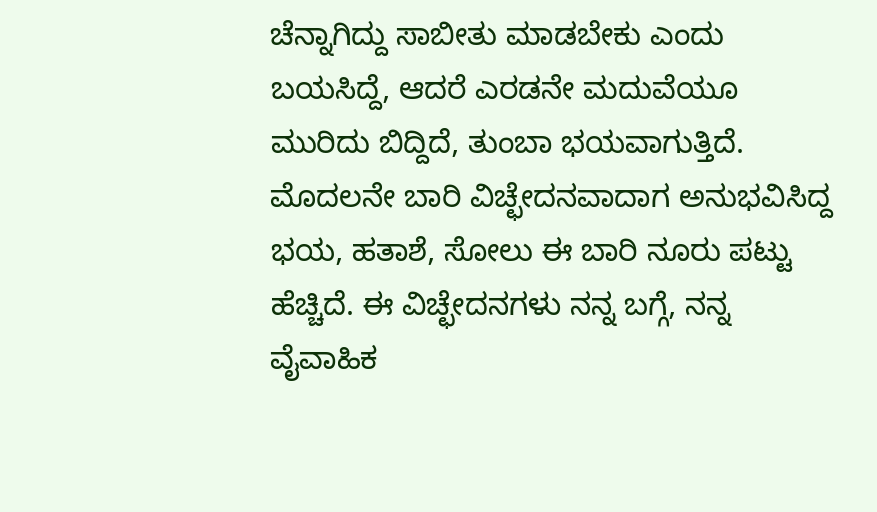ಚೆನ್ನಾಗಿದ್ದು ಸಾಬೀತು ಮಾಡಬೇಕು ಎಂದು ಬಯಸಿದ್ದೆ, ಆದರೆ ಎರಡನೇ ಮದುವೆಯೂ ಮುರಿದು ಬಿದ್ದಿದೆ, ತುಂಬಾ ಭಯವಾಗುತ್ತಿದೆ. ಮೊದಲನೇ ಬಾರಿ ವಿಚ್ಛೇದನವಾದಾಗ ಅನುಭವಿಸಿದ್ದ ಭಯ, ಹತಾಶೆ, ಸೋಲು ಈ ಬಾರಿ ನೂರು ಪಟ್ಟು ಹೆಚ್ಚಿದೆ. ಈ ವಿಚ್ಛೇದನಗಳು ನನ್ನ ಬಗ್ಗೆ, ನನ್ನ ವೈವಾಹಿಕ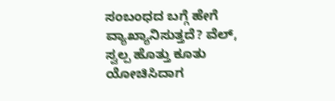ಸಂಬಂಧದ ಬಗ್ಗೆ ಹೇಗೆ ವ್ಯಾಖ್ಯಾನಿಸುತ್ತದೆ? ವೆಲ್, ಸ್ವಲ್ಪ ಹೊತ್ತು ಕೂತು ಯೋಚಿಸಿದಾಗ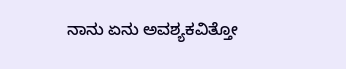ನಾನು ಏನು ಅವಶ್ಯಕವಿತ್ತೋ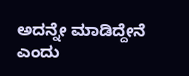ಅದನ್ನೇ ಮಾಡಿದ್ದೇನೆ ಎಂದು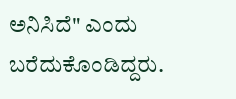ಅನಿಸಿದೆ" ಎಂದು ಬರೆದುಕೊಂಡಿದ್ದರು.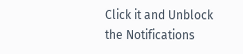Click it and Unblock the Notifications